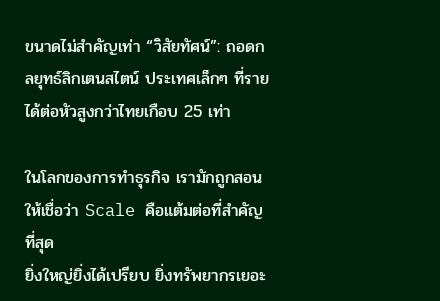ขนาดไม่สำคัญเท่า “วิสัยทัศน์”: ถอดกลยุทธ์ลิกเตนสไตน์ ประเทศเล็กๆ ที่รายได้ต่อหัวสูงกว่าไทยเกือบ 25 เท่า

ในโลกของการทำธุรกิจ เรามักถูกสอนให้เชื่อว่า Scale คือแต้มต่อที่สำคัญที่สุด
ยิ่งใหญ่ยิ่งได้เปรียบ ยิ่งทรัพยากรเยอะ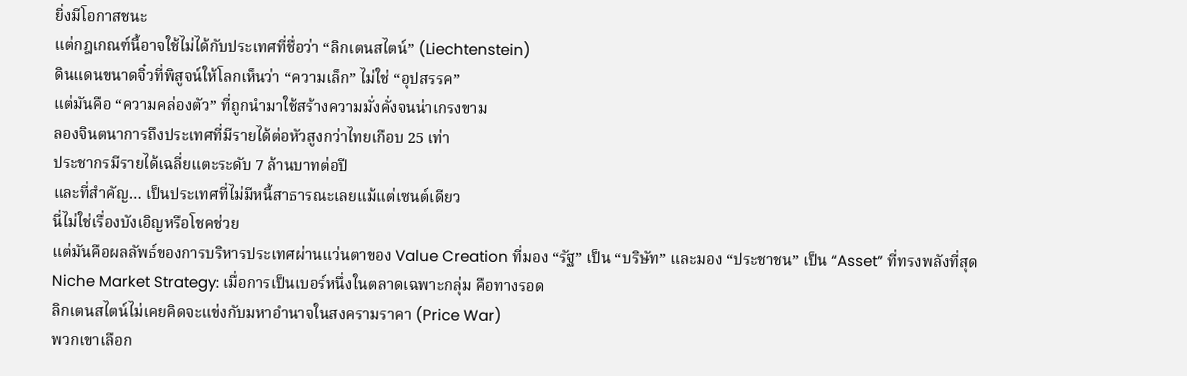ยิ่งมีโอกาสชนะ
แต่กฎเกณฑ์นี้อาจใช้ไม่ได้กับประเทศที่ชื่อว่า “ลิกเตนสไตน์” (Liechtenstein)
ดินแดนขนาดจิ๋วที่พิสูจน์ให้โลกเห็นว่า “ความเล็ก” ไม่ใช่ “อุปสรรค”
แต่มันคือ “ความคล่องตัว” ที่ถูกนำมาใช้สร้างความมั่งคั่งจนน่าเกรงขาม
ลองจินตนาการถึงประเทศที่มีรายได้ต่อหัวสูงกว่าไทยเกือบ 25 เท่า
ประชากรมีรายได้เฉลี่ยแตะระดับ 7 ล้านบาทต่อปี
และที่สำคัญ… เป็นประเทศที่ไม่มีหนี้สาธารณะเลยแม้แต่เซนต์เดียว
นี่ไม่ใช่เรื่องบังเอิญหรือโชคช่วย
แต่มันคือผลลัพธ์ของการบริหารประเทศผ่านแว่นตาของ Value Creation ที่มอง “รัฐ” เป็น “บริษัท” และมอง “ประชาชน” เป็น “Asset” ที่ทรงพลังที่สุด
Niche Market Strategy: เมื่อการเป็นเบอร์หนึ่งในตลาดเฉพาะกลุ่ม คือทางรอด
ลิกเตนสไตน์ไม่เคยคิดจะแข่งกับมหาอำนาจในสงครามราคา (Price War)
พวกเขาเลือก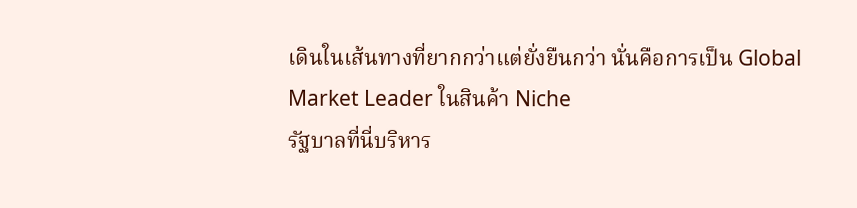เดินในเส้นทางที่ยากกว่าแต่ยั่งยืนกว่า นั่นคือการเป็น Global Market Leader ในสินค้า Niche
รัฐบาลที่นี่บริหาร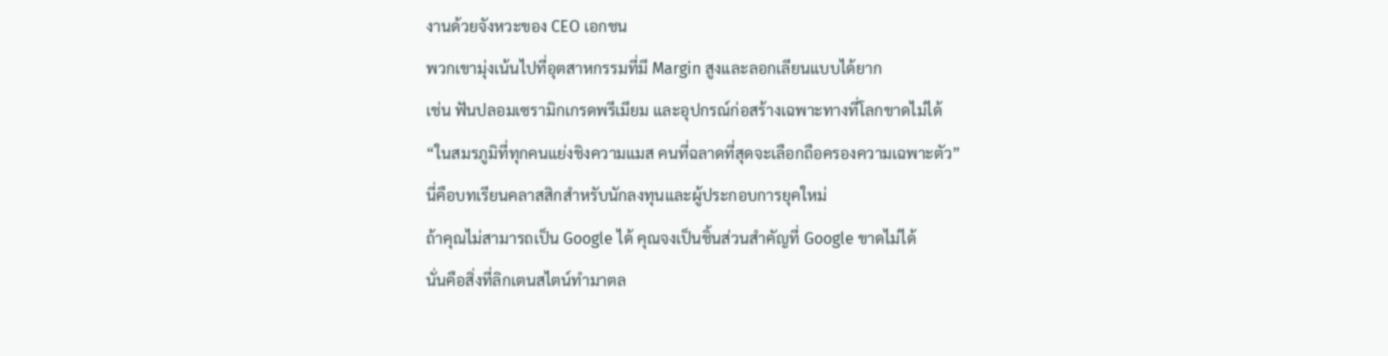งานด้วยจังหวะของ CEO เอกชน
พวกเขามุ่งเน้นไปที่อุตสาหกรรมที่มี Margin สูงและลอกเลียนแบบได้ยาก
เช่น ฟันปลอมเซรามิกเกรดพรีเมียม และอุปกรณ์ก่อสร้างเฉพาะทางที่โลกขาดไม่ได้
“ในสมรภูมิที่ทุกคนแย่งชิงความแมส คนที่ฉลาดที่สุดจะเลือกถือครองความเฉพาะตัว”
นี่คือบทเรียนคลาสสิกสำหรับนักลงทุนและผู้ประกอบการยุคใหม่
ถ้าคุณไม่สามารถเป็น Google ได้ คุณจงเป็นชิ้นส่วนสำคัญที่ Google ขาดไม่ได้
นั่นคือสิ่งที่ลิกเตนสไตน์ทำมาตล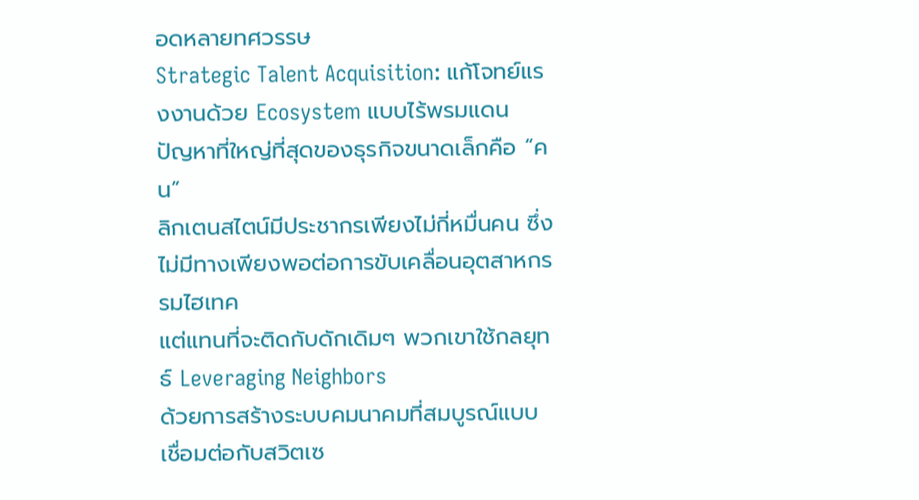อดหลายทศวรรษ
Strategic Talent Acquisition: แก้โจทย์แรงงานด้วย Ecosystem แบบไร้พรมแดน
ปัญหาที่ใหญ่ที่สุดของธุรกิจขนาดเล็กคือ “คน”
ลิกเตนสไตน์มีประชากรเพียงไม่กี่หมื่นคน ซึ่งไม่มีทางเพียงพอต่อการขับเคลื่อนอุตสาหกรรมไฮเทค
แต่แทนที่จะติดกับดักเดิมๆ พวกเขาใช้กลยุทธ์ Leveraging Neighbors
ด้วยการสร้างระบบคมนาคมที่สมบูรณ์แบบ เชื่อมต่อกับสวิตเซ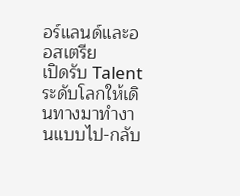อร์แลนด์และออสเตรีย
เปิดรับ Talent ระดับโลกให้เดินทางมาทำงานแบบไป-กลับ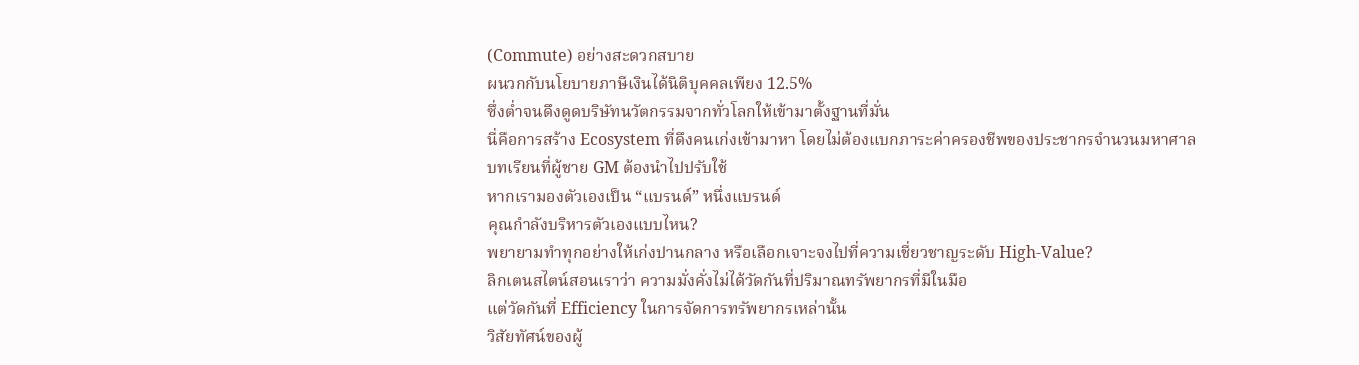(Commute) อย่างสะดวกสบาย
ผนวกกับนโยบายภาษีเงินได้นิติบุคคลเพียง 12.5%
ซึ่งต่ำจนดึงดูดบริษัทนวัตกรรมจากทั่วโลกให้เข้ามาตั้งฐานที่มั่น
นี่คือการสร้าง Ecosystem ที่ดึงคนเก่งเข้ามาหา โดยไม่ต้องแบกภาระค่าครองชีพของประชากรจำนวนมหาศาล
บทเรียนที่ผู้ชาย GM ต้องนำไปปรับใช้
หากเรามองตัวเองเป็น “แบรนด์” หนึ่งแบรนด์
คุณกำลังบริหารตัวเองแบบไหน?
พยายามทำทุกอย่างให้เก่งปานกลาง หรือเลือกเจาะจงไปที่ความเชี่ยวชาญระดับ High-Value?
ลิกเตนสไตน์สอนเราว่า ความมั่งคั่งไม่ได้วัดกันที่ปริมาณทรัพยากรที่มีในมือ
แต่วัดกันที่ Efficiency ในการจัดการทรัพยากรเหล่านั้น
วิสัยทัศน์ของผู้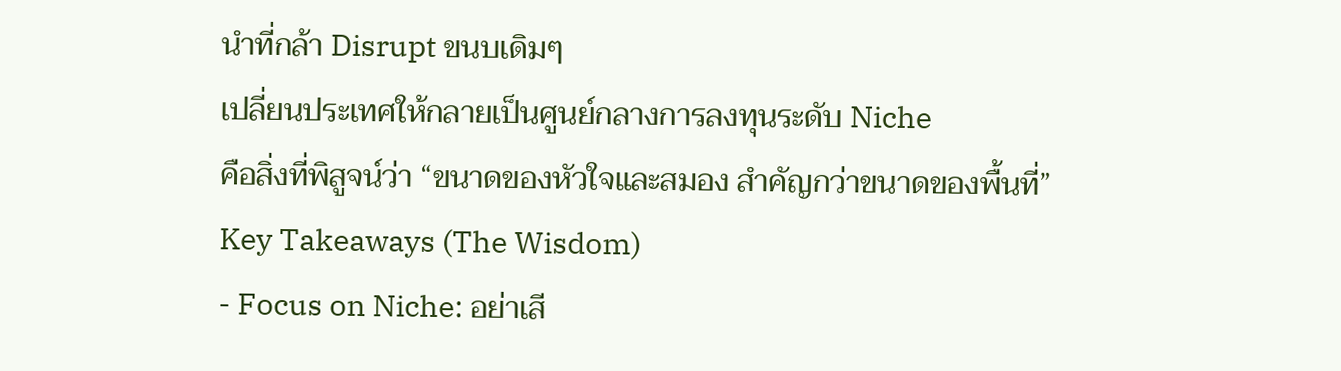นำที่กล้า Disrupt ขนบเดิมๆ
เปลี่ยนประเทศให้กลายเป็นศูนย์กลางการลงทุนระดับ Niche
คือสิ่งที่พิสูจน์ว่า “ขนาดของหัวใจและสมอง สำคัญกว่าขนาดของพื้นที่”
Key Takeaways (The Wisdom)
- Focus on Niche: อย่าเสี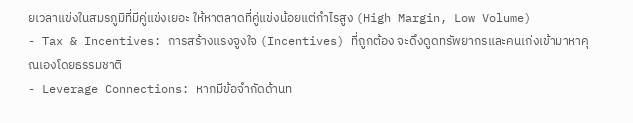ยเวลาแข่งในสมรภูมิที่มีคู่แข่งเยอะ ให้หาตลาดที่คู่แข่งน้อยแต่กำไรสูง (High Margin, Low Volume)
- Tax & Incentives: การสร้างแรงจูงใจ (Incentives) ที่ถูกต้อง จะดึงดูดทรัพยากรและคนเก่งเข้ามาหาคุณเองโดยธรรมชาติ
- Leverage Connections: หากมีข้อจำกัดด้านท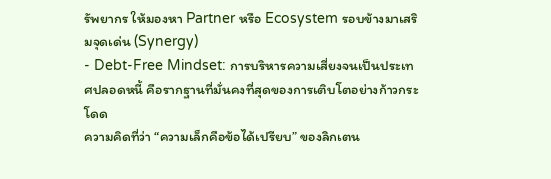รัพยากร ให้มองหา Partner หรือ Ecosystem รอบข้างมาเสริมจุดเด่น (Synergy)
- Debt-Free Mindset: การบริหารความเสี่ยงจนเป็นประเทศปลอดหนี้ คือรากฐานที่มั่นคงที่สุดของการเติบโตอย่างก้าวกระโดด
ความคิดที่ว่า “ความเล็กคือข้อได้เปรียบ” ของลิกเตน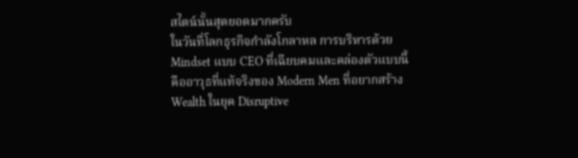สไตน์นั้นสุดยอดมากครับ
ในวันที่โลกธุรกิจกำลังโกลาหล การบริหารด้วย Mindset แบบ CEO ที่เฉียบคมและคล่องตัวแบบนี้
คืออาวุธที่แท้จริงของ Modern Men ที่อยากสร้าง Wealth ในยุค Disruptive